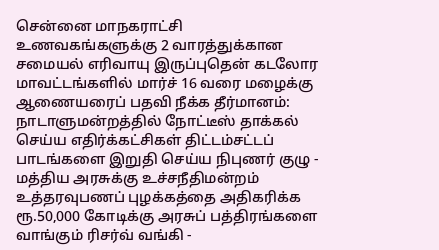சென்னை மாநகராட்சி உணவகங்களுக்கு 2 வாரத்துக்கான சமையல் எரிவாயு இருப்புதென் கடலோர மாவட்டங்களில் மார்ச் 16 வரை மழைக்கு ஆணையரைப் பதவி நீக்க தீர்மானம்: நாடாளுமன்றத்தில் நோட்டீஸ் தாக்கல் செய்ய எதிர்க்கட்சிகள் திட்டம்சட்டப் பாடங்களை இறுதி செய்ய நிபுணர் குழு - மத்திய அரசுக்கு உச்சநீதிமன்றம் உத்தரவுபணப் புழக்கத்தை அதிகரிக்க ரூ.50,000 கோடிக்கு அரசுப் பத்திரங்களை வாங்கும் ரிசர்வ் வங்கி -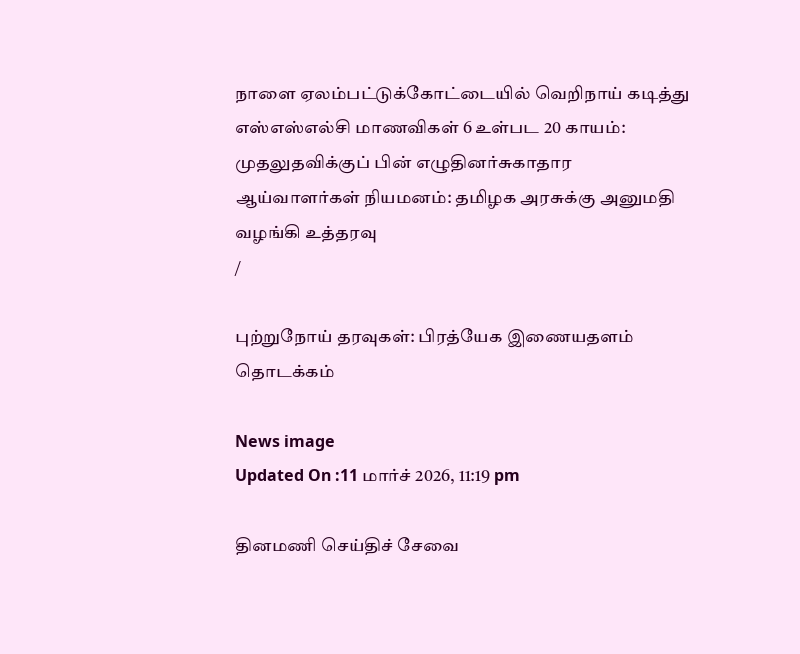நாளை ஏலம்பட்டுக்கோட்டையில் வெறிநாய் கடித்து எஸ்எஸ்எல்சி மாணவிகள் 6 உள்பட 20 காயம்: முதலுதவிக்குப் பின் எழுதினர்சுகாதார ஆய்வாளர்கள் நியமனம்: தமிழக அரசுக்கு அனுமதி வழங்கி உத்தரவு
/

புற்றுநோய் தரவுகள்: பிரத்யேக இணையதளம் தொடக்கம்

News image
Updated On :11 மார்ச் 2026, 11:19 pm

தினமணி செய்திச் சேவை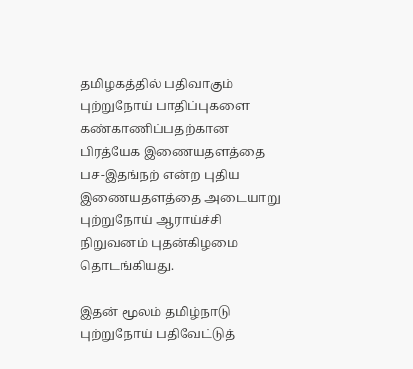தமிழகத்தில் பதிவாகும் புற்றுநோய் பாதிப்புகளை கண்காணிப்பதற்கான பிரத்யேக இணையதளத்தை பச-இதங்நற் என்ற புதிய இணையதளத்தை அடையாறு புற்றுநோய் ஆராய்ச்சி நிறுவனம் புதன்கிழமை தொடங்கியது.

இதன் மூலம் தமிழ்நாடு புற்றுநோய் பதிவேட்டுத்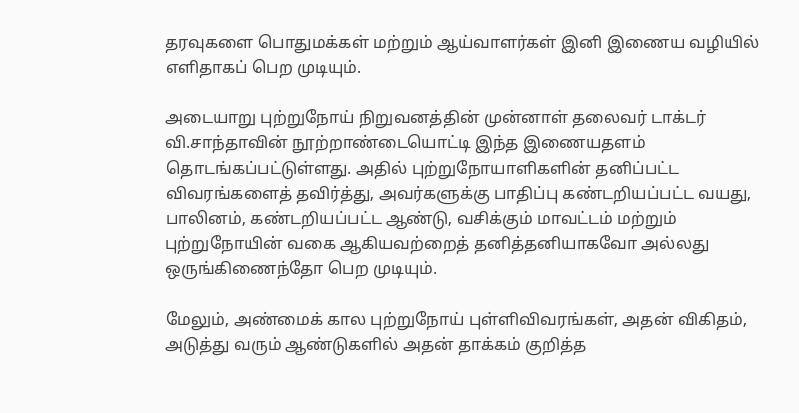தரவுகளை பொதுமக்கள் மற்றும் ஆய்வாளர்கள் இனி இணைய வழியில் எளிதாகப் பெற முடியும்.

அடையாறு புற்றுநோய் நிறுவனத்தின் முன்னாள் தலைவர் டாக்டர் வி.சாந்தாவின் நூற்றாண்டையொட்டி இந்த இணையதளம் தொடங்கப்பட்டுள்ளது. அதில் புற்றுநோயாளிகளின் தனிப்பட்ட விவரங்களைத் தவிர்த்து, அவர்களுக்கு பாதிப்பு கண்டறியப்பட்ட வயது, பாலினம், கண்டறியப்பட்ட ஆண்டு, வசிக்கும் மாவட்டம் மற்றும் புற்றுநோயின் வகை ஆகியவற்றைத் தனித்தனியாகவோ அல்லது ஒருங்கிணைந்தோ பெற முடியும்.

மேலும், அண்மைக் கால புற்றுநோய் புள்ளிவிவரங்கள், அதன் விகிதம், அடுத்து வரும் ஆண்டுகளில் அதன் தாக்கம் குறித்த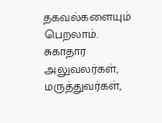தகவல்களையும் பெறலாம். சுகாதார அலுவலர்கள், மருத்துவர்கள்,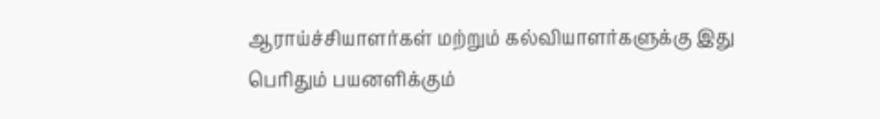ஆராய்ச்சியாளர்கள் மற்றும் கல்வியாளர்களுக்கு இது பெரிதும் பயனளிக்கும்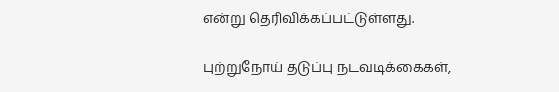என்று தெரிவிக்கப்பட்டுள்ளது.

புற்றுநோய் தடுப்பு நடவடிக்கைகள்,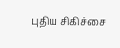புதிய சிகிச்சை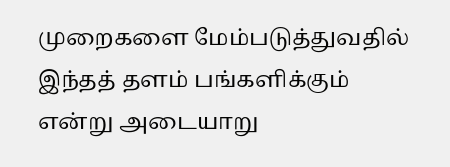முறைகளை மேம்படுத்துவதில் இந்தத் தளம் பங்களிக்கும் என்று அடையாறு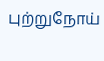புற்றுநோய்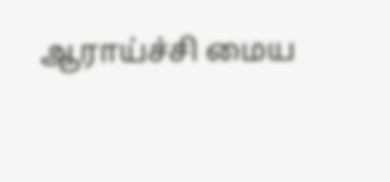ஆராய்ச்சி மைய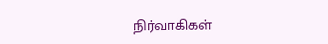நிர்வாகிகள்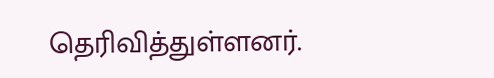தெரிவித்துள்ளனர்.